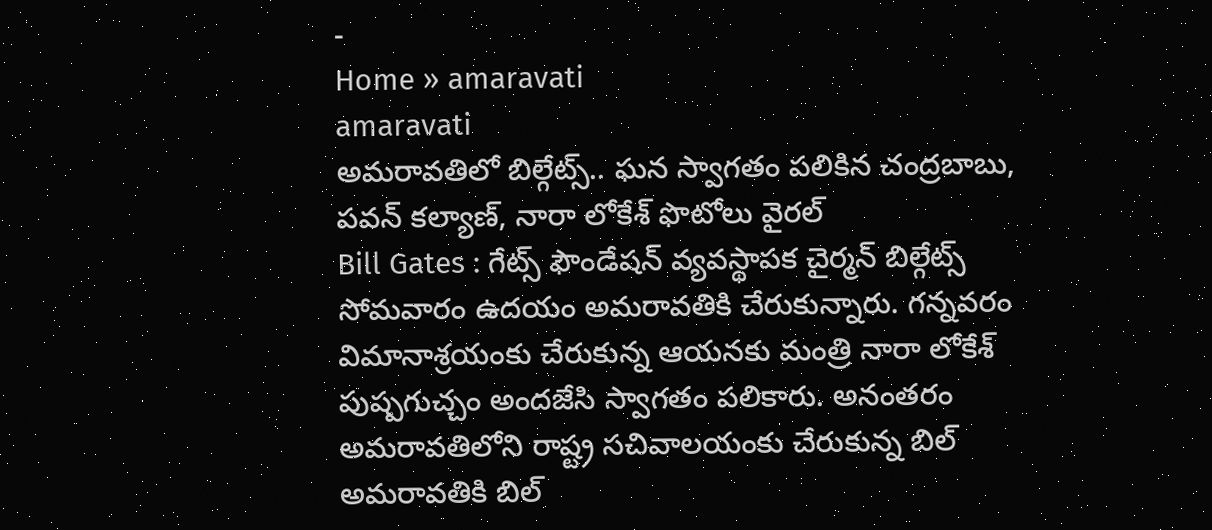-
Home » amaravati
amaravati
అమరావతిలో బిల్గేట్స్.. ఘన స్వాగతం పలికిన చంద్రబాబు, పవన్ కల్యాణ్, నారా లోకేశ్ ఫొటోలు వైరల్
Bill Gates : గేట్స్ ఫౌండేషన్ వ్యవస్థాపక చైర్మన్ బిల్గేట్స్ సోమవారం ఉదయం అమరావతికి చేరుకున్నారు. గన్నవరం విమానాశ్రయంకు చేరుకున్న ఆయనకు మంత్రి నారా లోకేశ్ పుష్పగుచ్చం అందజేసి స్వాగతం పలికారు. అనంతరం అమరావతిలోని రాష్ట్ర సచివాలయంకు చేరుకున్న బిల్
అమరావతికి బిల్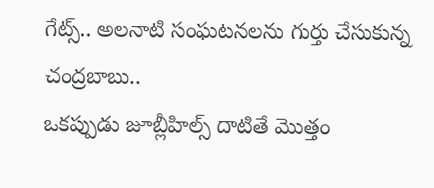గేట్స్.. అలనాటి సంఘటనలను గుర్తు చేసుకున్న చంద్రబాబు..
ఒకప్పుడు జూబ్లీహిల్స్ దాటితే మొత్తం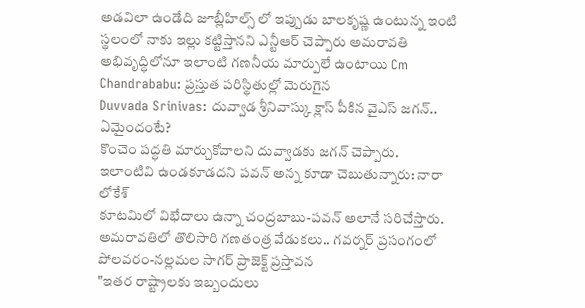అడవిలా ఉండేది జూబ్లీహిల్స్ లో ఇప్పుడు బాలకృష్ణ ఉంటున్న ఇంటి స్థలంలో నాకు ఇల్లు కట్టిస్తానని ఎన్టీఆర్ చెప్పారు అమరావతి అభివృద్ధిలోనూ ఇలాంటి గణనీయ మార్పులే ఉంటాయి Cm Chandrababu: ప్రస్తుత పరిస్థితుల్లో మెరుగైన
Duvvada Srinivas: దువ్వాడ శ్రీనివాస్కు క్లాస్ పీకిన వైఎస్ జగన్.. ఏమైందంటే?
కొంచెం పద్ధతి మార్చుకోవాలని దువ్వాడకు జగన్ చెప్పారు.
ఇలాంటివి ఉండకూడదని పవన్ అన్న కూడా చెబుతున్నారు: నారా లోకేశ్
కూటమిలో విభేదాలు ఉన్నా చంద్రబాబు-పవన్ అలానే సరిచేస్తారు.
అమరావతిలో తొలిసారి గణతంత్ర వేడుకలు.. గవర్నర్ ప్రసంగంలో పోలవరం-నల్లమల సాగర్ ప్రాజెక్ట్ ప్రస్తావన
"ఇతర రాష్ట్రాలకు ఇబ్బందులు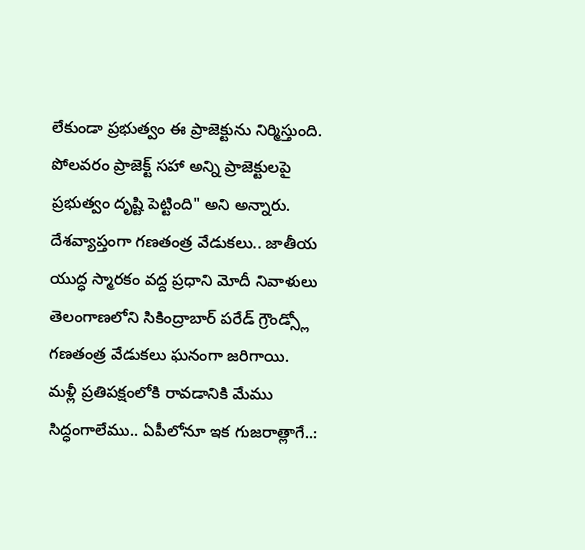లేకుండా ప్రభుత్వం ఈ ప్రాజెక్టును నిర్మిస్తుంది. పోలవరం ప్రాజెక్ట్ సహా అన్ని ప్రాజెక్టులపై ప్రభుత్వం దృష్టి పెట్టింది" అని అన్నారు.
దేశవ్యాప్తంగా గణతంత్ర వేడుకలు.. జాతీయ యుద్ధ స్మారకం వద్ద ప్రధాని మోదీ నివాళులు
తెలంగాణలోని సికింద్రాబార్ పరేడ్ గ్రౌండ్స్లో గణతంత్ర వేడుకలు ఘనంగా జరిగాయి.
మళ్లీ ప్రతిపక్షంలోకి రావడానికి మేము సిద్ధంగాలేము.. ఏపీలోనూ ఇక గుజరాత్లాగే..: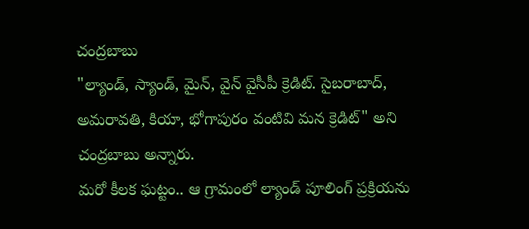చంద్రబాబు
"ల్యాండ్, స్యాండ్, మైన్, వైన్ వైసీపీ క్రెడిట్. సైబరాబాద్, అమరావతి, కియా, భోగాపురం వంటివి మన క్రెడిట్" అని చంద్రబాబు అన్నారు.
మరో కీలక ఘట్టం.. ఆ గ్రామంలో ల్యాండ్ పూలింగ్ ప్రక్రియను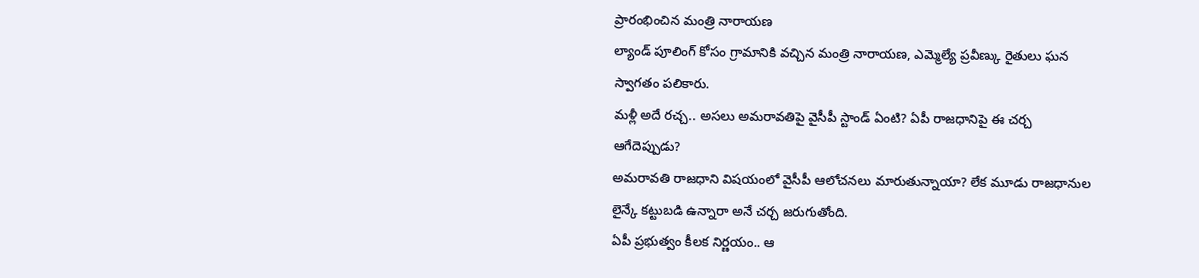ప్రారంభించిన మంత్రి నారాయణ
ల్యాండ్ పూలింగ్ కోసం గ్రామానికి వచ్చిన మంత్రి నారాయణ, ఎమ్మెల్యే ప్రవీణ్కు రైతులు ఘన స్వాగతం పలికారు.
మళ్లీ అదే రచ్చ.. అసలు అమరావతిపై వైసీపీ స్టాండ్ ఏంటి? ఏపీ రాజధానిపై ఈ చర్చ ఆగేదెప్పుడు?
అమరావతి రాజధాని విషయంలో వైసీపీ ఆలోచనలు మారుతున్నాయా? లేక మూడు రాజధానుల లైన్కే కట్టుబడి ఉన్నారా అనే చర్చ జరుగుతోంది.
ఏపీ ప్రభుత్వం కీలక నిర్ణయం.. ఆ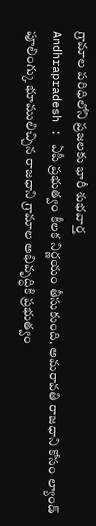గ్రామాల పరిధిలోని ప్రజలకు భారీ శుభవార్త
Andhrapradesh : ఏపీ ప్రభుత్వం కీలక నిర్ణయం తీసుకుంది. అమరావతి రాజధాని కోసం ల్యాండ్ పూలింగ్కు భూములిచ్చిన రాజధాని గ్రామాల అభివృద్ధికి ప్రభుత్వం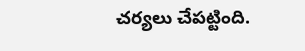చర్యలు చేపట్టింది.